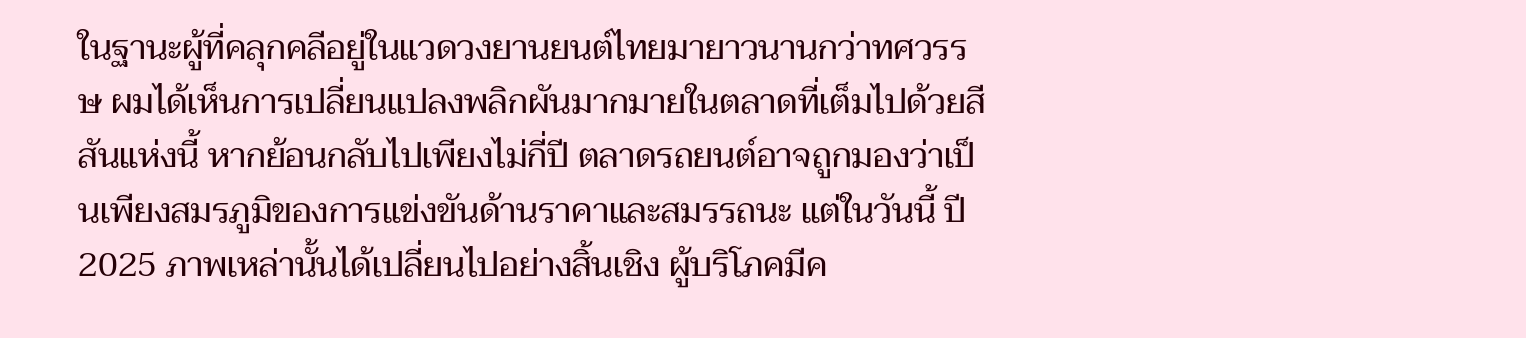ในฐานะผู้ที่คลุกคลีอยู่ในแวดวงยานยนต์ไทยมายาวนานกว่าทศวรรษ ผมได้เห็นการเปลี่ยนแปลงพลิกผันมากมายในตลาดที่เต็มไปด้วยสีสันแห่งนี้ หากย้อนกลับไปเพียงไม่กี่ปี ตลาดรถยนต์อาจถูกมองว่าเป็นเพียงสมรภูมิของการแข่งขันด้านราคาและสมรรถนะ แต่ในวันนี้ ปี 2025 ภาพเหล่านั้นได้เปลี่ยนไปอย่างสิ้นเชิง ผู้บริโภคมีค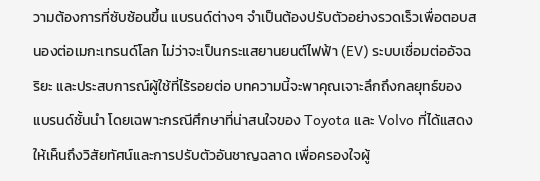วามต้องการที่ซับซ้อนขึ้น แบรนด์ต่างๆ จำเป็นต้องปรับตัวอย่างรวดเร็วเพื่อตอบสนองต่อเมกะเทรนด์โลก ไม่ว่าจะเป็นกระแสยานยนต์ไฟฟ้า (EV) ระบบเชื่อมต่ออัจฉริยะ และประสบการณ์ผู้ใช้ที่ไร้รอยต่อ บทความนี้จะพาคุณเจาะลึกถึงกลยุทธ์ของแบรนด์ชั้นนำ โดยเฉพาะกรณีศึกษาที่น่าสนใจของ Toyota และ Volvo ที่ได้แสดงให้เห็นถึงวิสัยทัศน์และการปรับตัวอันชาญฉลาด เพื่อครองใจผู้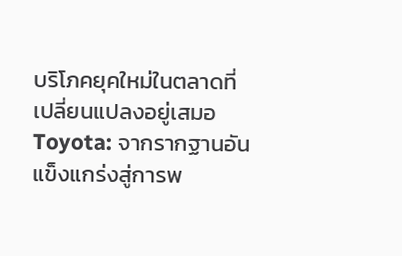บริโภคยุคใหม่ในตลาดที่เปลี่ยนแปลงอยู่เสมอ
Toyota: จากรากฐานอันแข็งแกร่งสู่การพ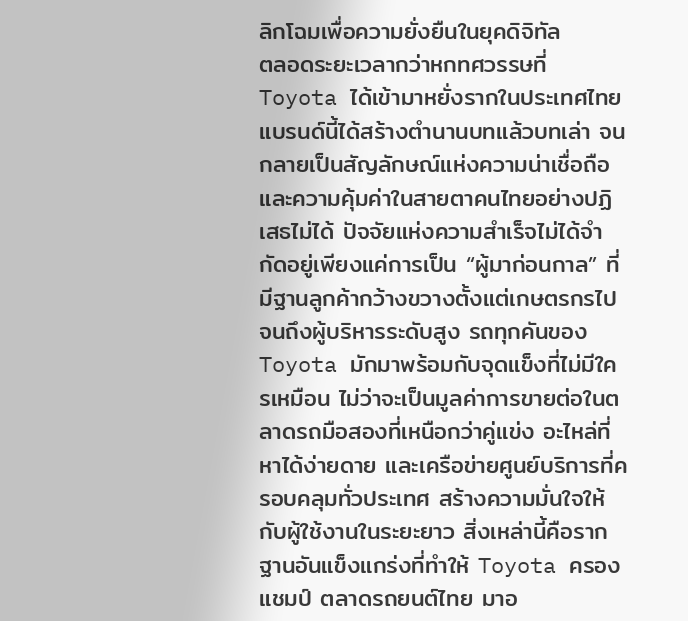ลิกโฉมเพื่อความยั่งยืนในยุคดิจิทัล
ตลอดระยะเวลากว่าหกทศวรรษที่ Toyota ได้เข้ามาหยั่งรากในประเทศไทย แบรนด์นี้ได้สร้างตำนานบทแล้วบทเล่า จนกลายเป็นสัญลักษณ์แห่งความน่าเชื่อถือและความคุ้มค่าในสายตาคนไทยอย่างปฏิเสธไม่ได้ ปัจจัยแห่งความสำเร็จไม่ได้จำกัดอยู่เพียงแค่การเป็น “ผู้มาก่อนกาล” ที่มีฐานลูกค้ากว้างขวางตั้งแต่เกษตรกรไปจนถึงผู้บริหารระดับสูง รถทุกคันของ Toyota มักมาพร้อมกับจุดแข็งที่ไม่มีใครเหมือน ไม่ว่าจะเป็นมูลค่าการขายต่อในตลาดรถมือสองที่เหนือกว่าคู่แข่ง อะไหล่ที่หาได้ง่ายดาย และเครือข่ายศูนย์บริการที่ครอบคลุมทั่วประเทศ สร้างความมั่นใจให้กับผู้ใช้งานในระยะยาว สิ่งเหล่านี้คือรากฐานอันแข็งแกร่งที่ทำให้ Toyota ครองแชมป์ ตลาดรถยนต์ไทย มาอ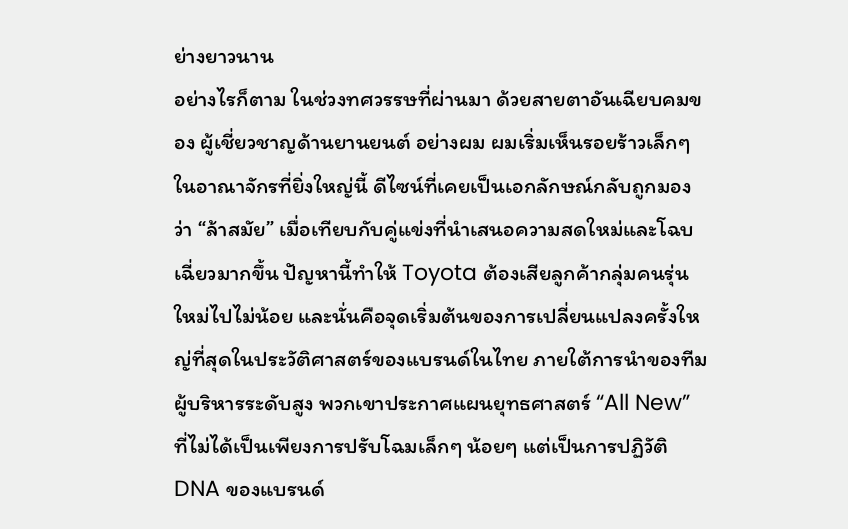ย่างยาวนาน
อย่างไรก็ตาม ในช่วงทศวรรษที่ผ่านมา ด้วยสายตาอันเฉียบคมของ ผู้เชี่ยวชาญด้านยานยนต์ อย่างผม ผมเริ่มเห็นรอยร้าวเล็กๆ ในอาณาจักรที่ยิ่งใหญ่นี้ ดีไซน์ที่เคยเป็นเอกลักษณ์กลับถูกมองว่า “ล้าสมัย” เมื่อเทียบกับคู่แข่งที่นำเสนอความสดใหม่และโฉบเฉี่ยวมากขึ้น ปัญหานี้ทำให้ Toyota ต้องเสียลูกค้ากลุ่มคนรุ่นใหม่ไปไม่น้อย และนั่นคือจุดเริ่มต้นของการเปลี่ยนแปลงครั้งใหญ่ที่สุดในประวัติศาสตร์ของแบรนด์ในไทย ภายใต้การนำของทีมผู้บริหารระดับสูง พวกเขาประกาศแผนยุทธศาสตร์ “All New” ที่ไม่ได้เป็นเพียงการปรับโฉมเล็กๆ น้อยๆ แต่เป็นการปฏิวัติ DNA ของแบรนด์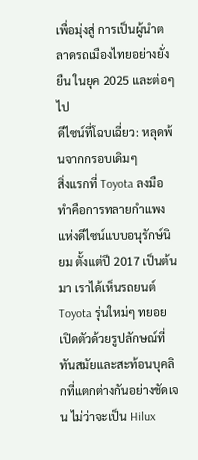เพื่อมุ่งสู่ การเป็นผู้นำตลาดรถเมืองไทยอย่างยั่งยืน ในยุค 2025 และต่อๆ ไป
ดีไซน์ที่โฉบเฉี่ยว: หลุดพ้นจากกรอบเดิมๆ
สิ่งแรกที่ Toyota ลงมือทำคือการทลายกำแพงแห่งดีไซน์แบบอนุรักษ์นิยม ตั้งแต่ปี 2017 เป็นต้นมา เราได้เห็นรถยนต์ Toyota รุ่นใหม่ๆ ทยอยเปิดตัวด้วยรูปลักษณ์ที่ทันสมัยและสะท้อนบุคลิกที่แตกต่างกันอย่างชัดเจน ไม่ว่าจะเป็น Hilux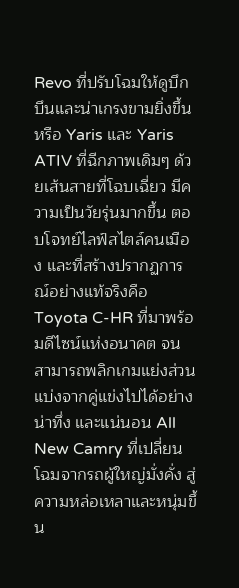Revo ที่ปรับโฉมให้ดูบึกบึนและน่าเกรงขามยิ่งขึ้น หรือ Yaris และ Yaris ATIV ที่ฉีกภาพเดิมๆ ด้วยเส้นสายที่โฉบเฉี่ยว มีความเป็นวัยรุ่นมากขึ้น ตอบโจทย์ไลฟ์สไตล์คนเมือง และที่สร้างปรากฏการณ์อย่างแท้จริงคือ Toyota C-HR ที่มาพร้อมดีไซน์แห่งอนาคต จนสามารถพลิกเกมแย่งส่วนแบ่งจากคู่แข่งไปได้อย่างน่าทึ่ง และแน่นอน All New Camry ที่เปลี่ยนโฉมจากรถผู้ใหญ่มั่งคั่ง สู่ความหล่อเหลาและหนุ่มขึ้น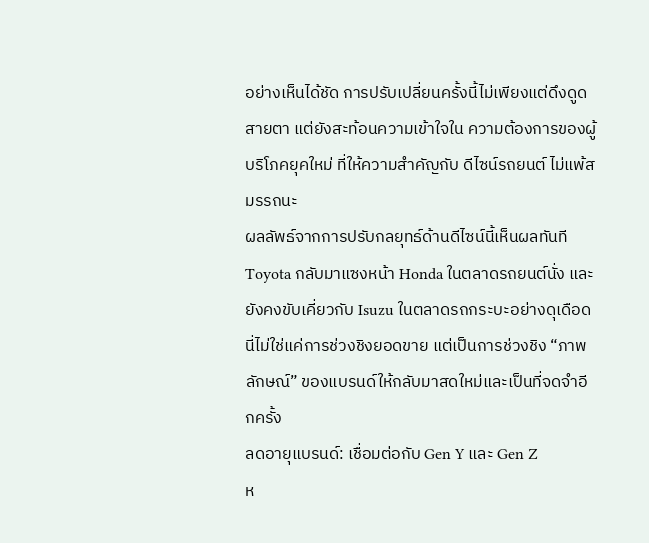อย่างเห็นได้ชัด การปรับเปลี่ยนครั้งนี้ไม่เพียงแต่ดึงดูดสายตา แต่ยังสะท้อนความเข้าใจใน ความต้องการของผู้บริโภคยุคใหม่ ที่ให้ความสำคัญกับ ดีไซน์รถยนต์ ไม่แพ้สมรรถนะ
ผลลัพธ์จากการปรับกลยุทธ์ด้านดีไซน์นี้เห็นผลทันที Toyota กลับมาแซงหน้า Honda ในตลาดรถยนต์นั่ง และยังคงขับเคี่ยวกับ Isuzu ในตลาดรถกระบะอย่างดุเดือด นี่ไม่ใช่แค่การช่วงชิงยอดขาย แต่เป็นการช่วงชิง “ภาพลักษณ์” ของแบรนด์ให้กลับมาสดใหม่และเป็นที่จดจำอีกครั้ง
ลดอายุแบรนด์: เชื่อมต่อกับ Gen Y และ Gen Z
ห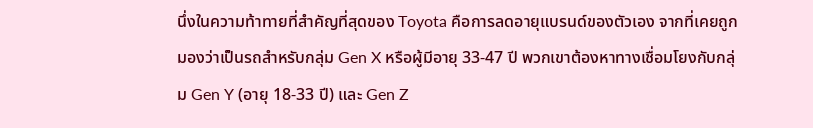นึ่งในความท้าทายที่สำคัญที่สุดของ Toyota คือการลดอายุแบรนด์ของตัวเอง จากที่เคยถูกมองว่าเป็นรถสำหรับกลุ่ม Gen X หรือผู้มีอายุ 33-47 ปี พวกเขาต้องหาทางเชื่อมโยงกับกลุ่ม Gen Y (อายุ 18-33 ปี) และ Gen Z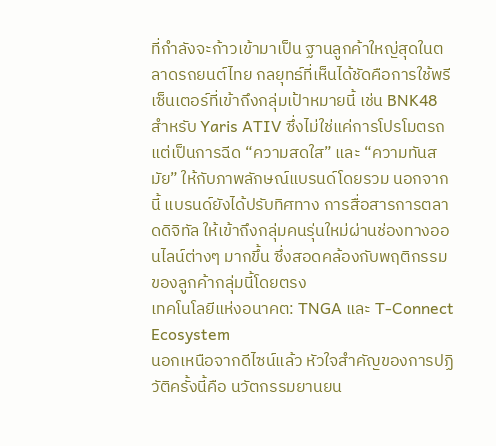ที่กำลังจะก้าวเข้ามาเป็น ฐานลูกค้าใหญ่สุดในตลาดรถยนต์ไทย กลยุทธ์ที่เห็นได้ชัดคือการใช้พรีเซ็นเตอร์ที่เข้าถึงกลุ่มเป้าหมายนี้ เช่น BNK48 สำหรับ Yaris ATIV ซึ่งไม่ใช่แค่การโปรโมตรถ แต่เป็นการฉีด “ความสดใส” และ “ความทันสมัย” ให้กับภาพลักษณ์แบรนด์โดยรวม นอกจากนี้ แบรนด์ยังได้ปรับทิศทาง การสื่อสารการตลาดดิจิทัล ให้เข้าถึงกลุ่มคนรุ่นใหม่ผ่านช่องทางออนไลน์ต่างๆ มากขึ้น ซึ่งสอดคล้องกับพฤติกรรมของลูกค้ากลุ่มนี้โดยตรง
เทคโนโลยีแห่งอนาคต: TNGA และ T-Connect Ecosystem
นอกเหนือจากดีไซน์แล้ว หัวใจสำคัญของการปฏิวัติครั้งนี้คือ นวัตกรรมยานยน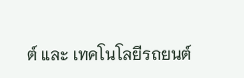ต์ และ เทคโนโลยีรถยนต์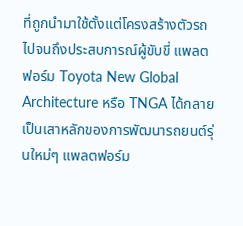ที่ถูกนำมาใช้ตั้งแต่โครงสร้างตัวรถไปจนถึงประสบการณ์ผู้ขับขี่ แพลตฟอร์ม Toyota New Global Architecture หรือ TNGA ได้กลายเป็นเสาหลักของการพัฒนารถยนต์รุ่นใหม่ๆ แพลตฟอร์ม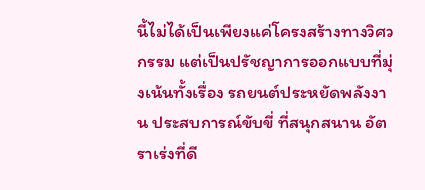นี้ไม่ได้เป็นเพียงแค่โครงสร้างทางวิศวกรรม แต่เป็นปรัชญาการออกแบบที่มุ่งเน้นทั้งเรื่อง รถยนต์ประหยัดพลังงาน ประสบการณ์ขับขี่ ที่สนุกสนาน อัตราเร่งที่ดี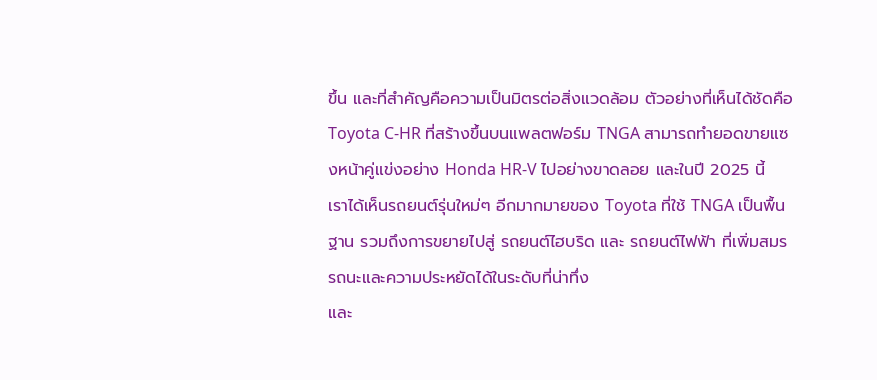ขึ้น และที่สำคัญคือความเป็นมิตรต่อสิ่งแวดล้อม ตัวอย่างที่เห็นได้ชัดคือ Toyota C-HR ที่สร้างขึ้นบนแพลตฟอร์ม TNGA สามารถทำยอดขายแซงหน้าคู่แข่งอย่าง Honda HR-V ไปอย่างขาดลอย และในปี 2025 นี้ เราได้เห็นรถยนต์รุ่นใหม่ๆ อีกมากมายของ Toyota ที่ใช้ TNGA เป็นพื้นฐาน รวมถึงการขยายไปสู่ รถยนต์ไฮบริด และ รถยนต์ไฟฟ้า ที่เพิ่มสมรรถนะและความประหยัดได้ในระดับที่น่าทึ่ง
และ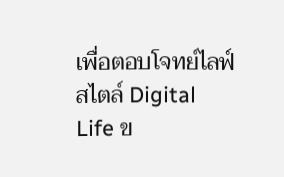เพื่อตอบโจทย์ไลฟ์สไตล์ Digital Life ข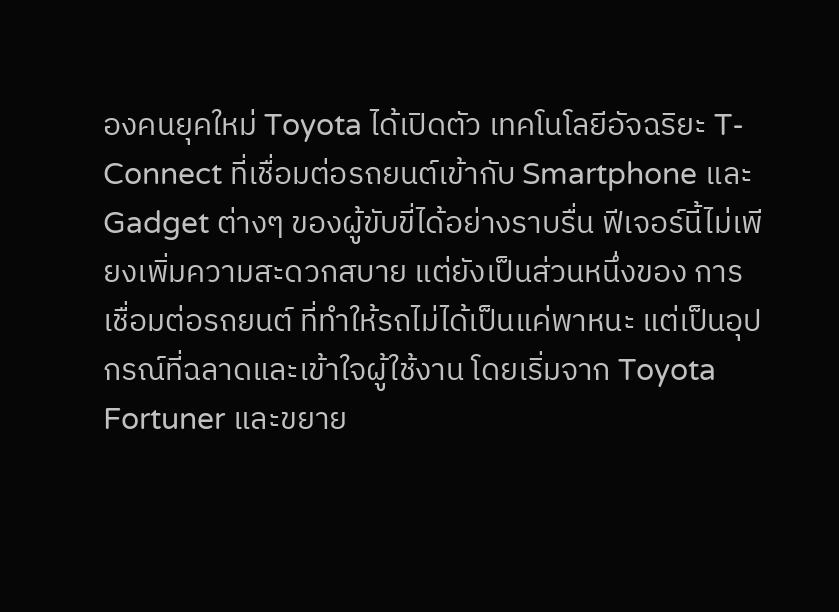องคนยุคใหม่ Toyota ได้เปิดตัว เทคโนโลยีอัจฉริยะ T-Connect ที่เชื่อมต่อรถยนต์เข้ากับ Smartphone และ Gadget ต่างๆ ของผู้ขับขี่ได้อย่างราบรื่น ฟีเจอร์นี้ไม่เพียงเพิ่มความสะดวกสบาย แต่ยังเป็นส่วนหนึ่งของ การเชื่อมต่อรถยนต์ ที่ทำให้รถไม่ได้เป็นแค่พาหนะ แต่เป็นอุปกรณ์ที่ฉลาดและเข้าใจผู้ใช้งาน โดยเริ่มจาก Toyota Fortuner และขยาย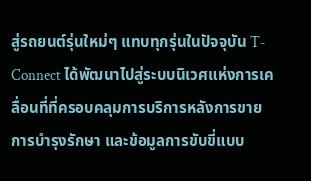สู่รถยนต์รุ่นใหม่ๆ แทบทุกรุ่นในปัจจุบัน T-Connect ได้พัฒนาไปสู่ระบบนิเวศแห่งการเคลื่อนที่ที่ครอบคลุมการบริการหลังการขาย การบำรุงรักษา และข้อมูลการขับขี่แบบ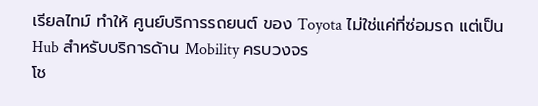เรียลไทม์ ทำให้ ศูนย์บริการรถยนต์ ของ Toyota ไม่ใช่แค่ที่ซ่อมรถ แต่เป็น Hub สำหรับบริการด้าน Mobility ครบวงจร
โช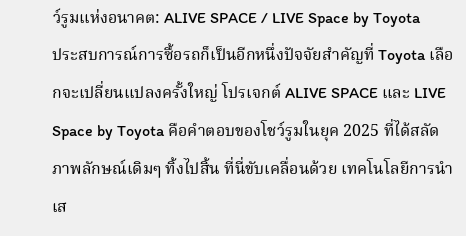ว์รูมแห่งอนาคต: ALIVE SPACE / LIVE Space by Toyota
ประสบการณ์การซื้อรถก็เป็นอีกหนึ่งปัจจัยสำคัญที่ Toyota เลือกจะเปลี่ยนแปลงครั้งใหญ่ โปรเจกต์ ALIVE SPACE และ LIVE Space by Toyota คือคำตอบของโชว์รูมในยุค 2025 ที่ได้สลัดภาพลักษณ์เดิมๆ ทิ้งไปสิ้น ที่นี่ขับเคลื่อนด้วย เทคโนโลยีการนำเส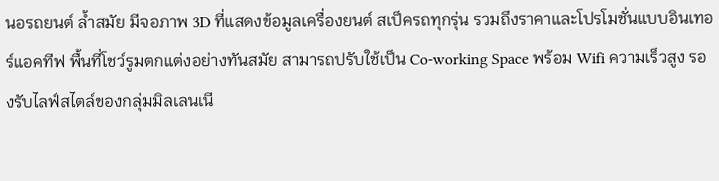นอรถยนต์ ล้ำสมัย มีจอภาพ 3D ที่แสดงข้อมูลเครื่องยนต์ สเป็ครถทุกรุ่น รวมถึงราคาและโปรโมชั่นแบบอินเทอร์แอคทีฟ พื้นที่โชว์รูมตกแต่งอย่างทันสมัย สามารถปรับใช้เป็น Co-working Space พร้อม Wifi ความเร็วสูง รองรับไลฟ์สไตล์ของกลุ่มมิลเลนเนี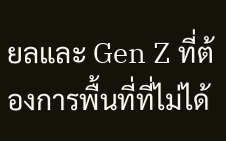ยลและ Gen Z ที่ต้องการพื้นที่ที่ไม่ได้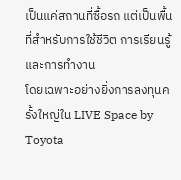เป็นแค่สถานที่ซื้อรถ แต่เป็นพื้นที่สำหรับการใช้ชีวิต การเรียนรู้ และการทำงาน
โดยเฉพาะอย่างยิ่งการลงทุนครั้งใหญ่ใน LIVE Space by Toyota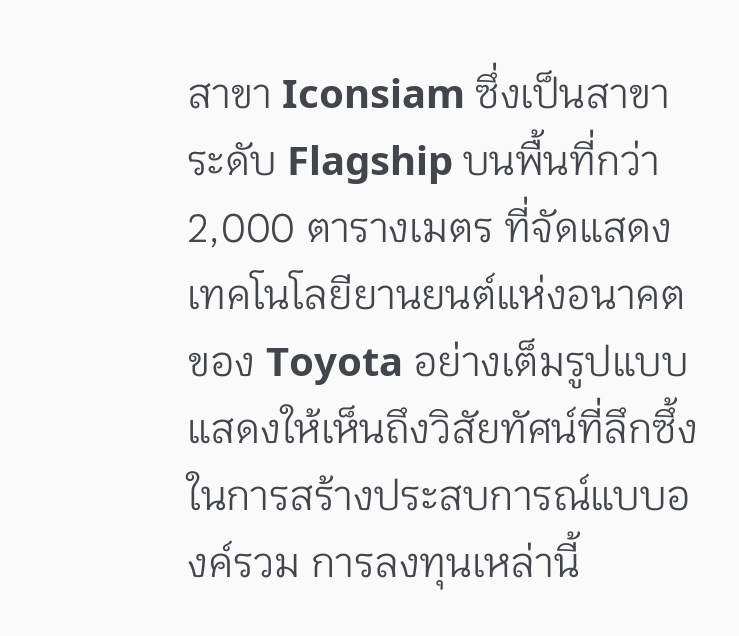สาขา Iconsiam ซึ่งเป็นสาขาระดับ Flagship บนพื้นที่กว่า 2,000 ตารางเมตร ที่จัดแสดง เทคโนโลยียานยนต์แห่งอนาคต ของ Toyota อย่างเต็มรูปแบบ แสดงให้เห็นถึงวิสัยทัศน์ที่ลึกซึ้งในการสร้างประสบการณ์แบบองค์รวม การลงทุนเหล่านี้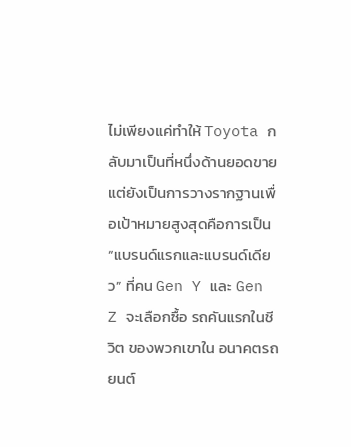ไม่เพียงแค่ทำให้ Toyota กลับมาเป็นที่หนึ่งด้านยอดขาย แต่ยังเป็นการวางรากฐานเพื่อเป้าหมายสูงสุดคือการเป็น “แบรนด์แรกและแบรนด์เดียว” ที่คน Gen Y และ Gen Z จะเลือกซื้อ รถคันแรกในชีวิต ของพวกเขาใน อนาคตรถยนต์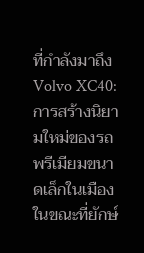ที่กำลังมาถึง
Volvo XC40: การสร้างนิยามใหม่ของรถพรีเมียมขนาดเล็กในเมือง
ในขณะที่ยักษ์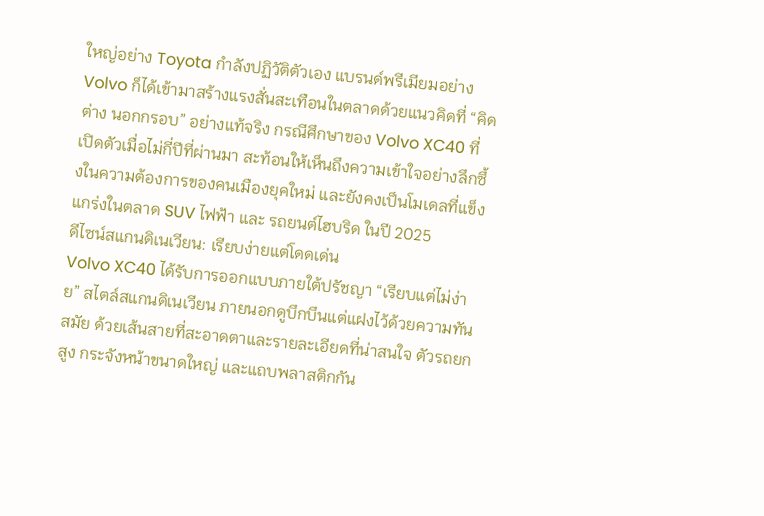ใหญ่อย่าง Toyota กำลังปฏิวัติตัวเอง แบรนด์พรีเมียมอย่าง Volvo ก็ได้เข้ามาสร้างแรงสั่นสะเทือนในตลาดด้วยแนวคิดที่ “คิดต่าง นอกกรอบ” อย่างแท้จริง กรณีศึกษาของ Volvo XC40 ที่เปิดตัวเมื่อไม่กี่ปีที่ผ่านมา สะท้อนให้เห็นถึงความเข้าใจอย่างลึกซึ้งในความต้องการของคนเมืองยุคใหม่ และยังคงเป็นโมเดลที่แข็งแกร่งในตลาด SUV ไฟฟ้า และ รถยนต์ไฮบริด ในปี 2025
ดีไซน์สแกนดิเนเวียน: เรียบง่ายแต่โดดเด่น
Volvo XC40 ได้รับการออกแบบภายใต้ปรัชญา “เรียบแต่ไม่ง่าย” สไตล์สแกนดิเนเวียน ภายนอกดูบึกบึนแต่แฝงไว้ด้วยความทันสมัย ด้วยเส้นสายที่สะอาดตาและรายละเอียดที่น่าสนใจ ตัวรถยกสูง กระจังหน้าขนาดใหญ่ และแถบพลาสติกกัน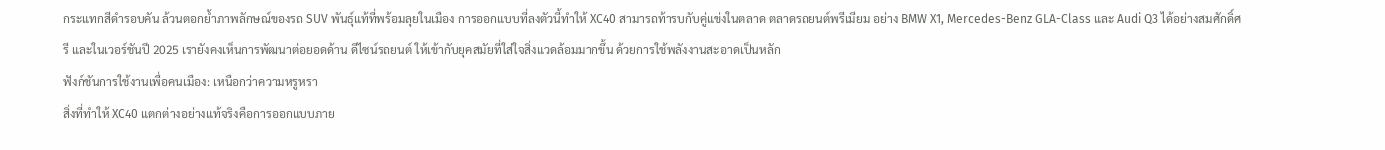กระแทกสีดำรอบคัน ล้วนตอกย้ำภาพลักษณ์ของรถ SUV พันธุ์แท้ที่พร้อมลุยในเมือง การออกแบบที่ลงตัวนี้ทำให้ XC40 สามารถท้ารบกับคู่แข่งในตลาด ตลาดรถยนต์พรีเมียม อย่าง BMW X1, Mercedes-Benz GLA-Class และ Audi Q3 ได้อย่างสมศักดิ์ศรี และในเวอร์ชันปี 2025 เรายังคงเห็นการพัฒนาต่อยอดด้าน ดีไซน์รถยนต์ ให้เข้ากับยุคสมัยที่ใส่ใจสิ่งแวดล้อมมากขึ้น ด้วยการใช้พลังงานสะอาดเป็นหลัก
ฟังก์ชันการใช้งานเพื่อคนเมือง: เหนือกว่าความหรูหรา
สิ่งที่ทำให้ XC40 แตกต่างอย่างแท้จริงคือการออกแบบภาย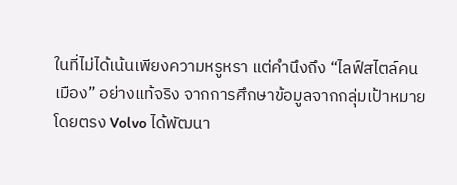ในที่ไม่ได้เน้นเพียงความหรูหรา แต่คำนึงถึง “ไลฟ์สไตล์คนเมือง” อย่างแท้จริง จากการศึกษาข้อมูลจากกลุ่มเป้าหมายโดยตรง Volvo ได้พัฒนา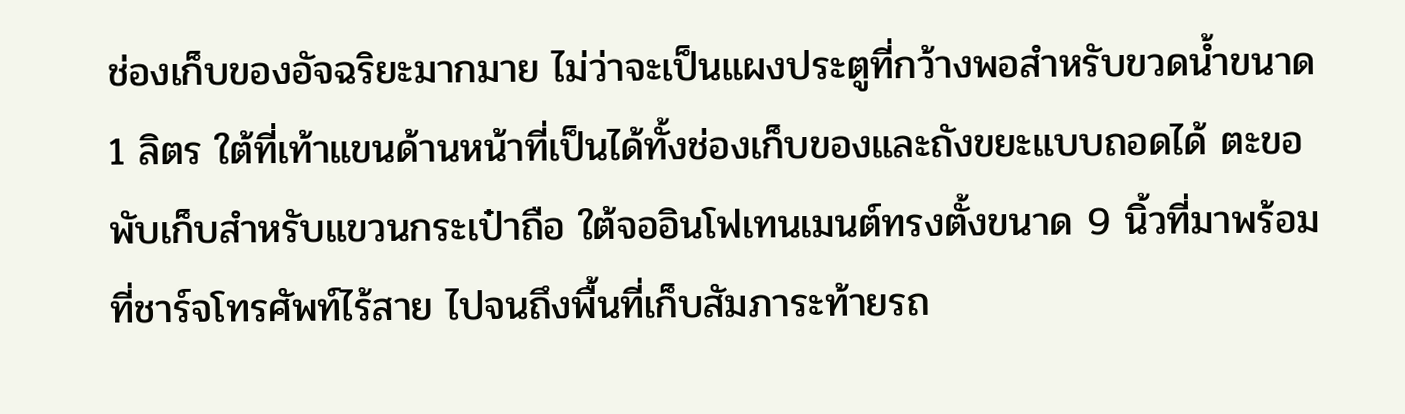ช่องเก็บของอัจฉริยะมากมาย ไม่ว่าจะเป็นแผงประตูที่กว้างพอสำหรับขวดน้ำขนาด 1 ลิตร ใต้ที่เท้าแขนด้านหน้าที่เป็นได้ทั้งช่องเก็บของและถังขยะแบบถอดได้ ตะขอพับเก็บสำหรับแขวนกระเป๋าถือ ใต้จออินโฟเทนเมนต์ทรงตั้งขนาด 9 นิ้วที่มาพร้อมที่ชาร์จโทรศัพท์ไร้สาย ไปจนถึงพื้นที่เก็บสัมภาระท้ายรถ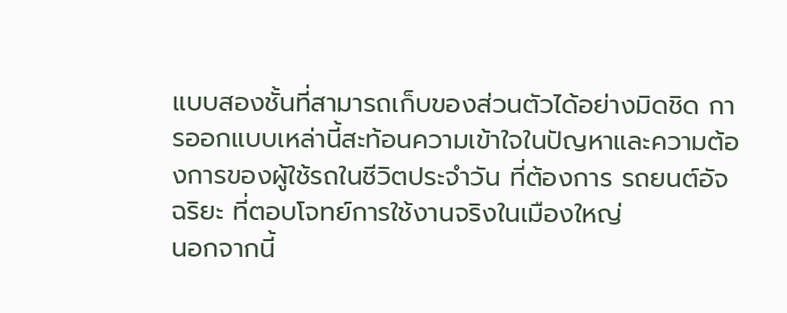แบบสองชั้นที่สามารถเก็บของส่วนตัวได้อย่างมิดชิด การออกแบบเหล่านี้สะท้อนความเข้าใจในปัญหาและความต้องการของผู้ใช้รถในชีวิตประจำวัน ที่ต้องการ รถยนต์อัจฉริยะ ที่ตอบโจทย์การใช้งานจริงในเมืองใหญ่
นอกจากนี้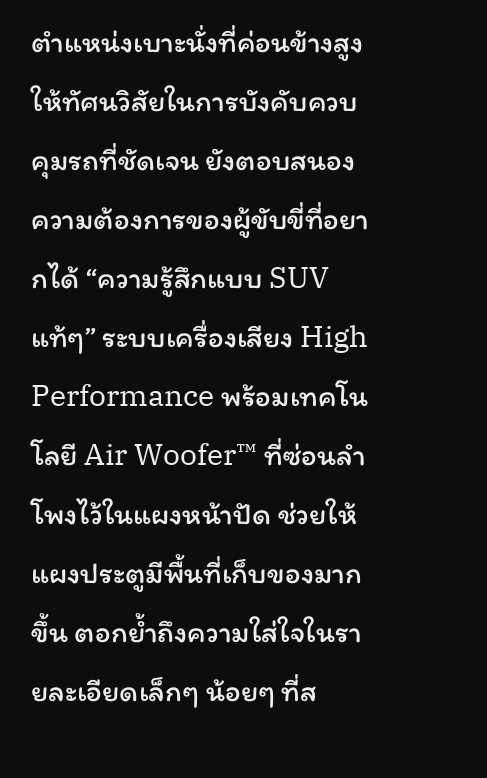ตำแหน่งเบาะนั่งที่ค่อนข้างสูงให้ทัศนวิสัยในการบังคับควบคุมรถที่ชัดเจน ยังตอบสนองความต้องการของผู้ขับขี่ที่อยากได้ “ความรู้สึกแบบ SUV แท้ๆ” ระบบเครื่องเสียง High Performance พร้อมเทคโนโลยี Air Woofer™ ที่ซ่อนลำโพงไว้ในแผงหน้าปัด ช่วยให้แผงประตูมีพื้นที่เก็บของมากขึ้น ตอกย้ำถึงความใส่ใจในรายละเอียดเล็กๆ น้อยๆ ที่ส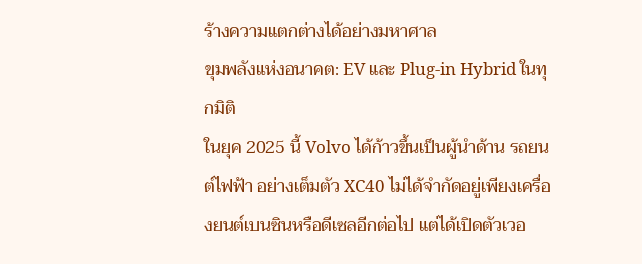ร้างความแตกต่างได้อย่างมหาศาล
ขุมพลังแห่งอนาคต: EV และ Plug-in Hybrid ในทุกมิติ
ในยุค 2025 นี้ Volvo ได้ก้าวขึ้นเป็นผู้นำด้าน รถยนต์ไฟฟ้า อย่างเต็มตัว XC40 ไม่ได้จำกัดอยู่เพียงเครื่องยนต์เบนซินหรือดีเซลอีกต่อไป แต่ได้เปิดตัวเวอ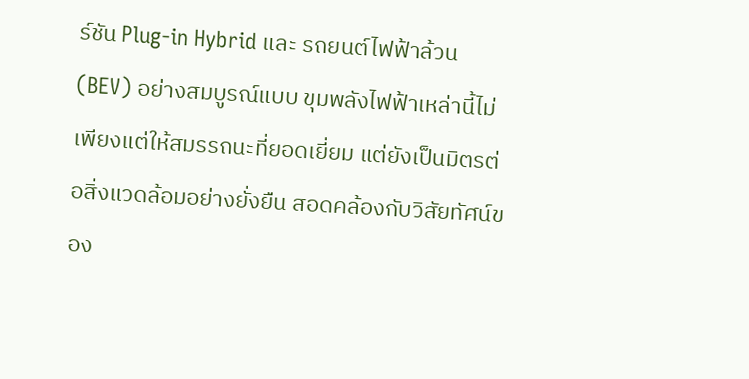ร์ชัน Plug-in Hybrid และ รถยนต์ไฟฟ้าล้วน (BEV) อย่างสมบูรณ์แบบ ขุมพลังไฟฟ้าเหล่านี้ไม่เพียงแต่ให้สมรรถนะที่ยอดเยี่ยม แต่ยังเป็นมิตรต่อสิ่งแวดล้อมอย่างยั่งยืน สอดคล้องกับวิสัยทัศน์ของ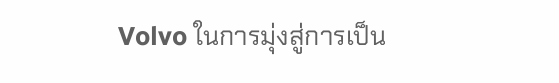Volvo ในการมุ่งสู่การเป็น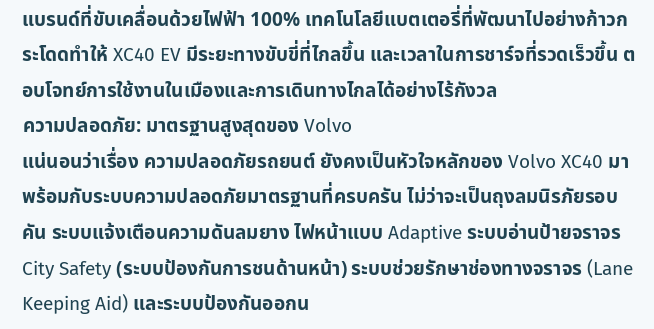แบรนด์ที่ขับเคลื่อนด้วยไฟฟ้า 100% เทคโนโลยีแบตเตอรี่ที่พัฒนาไปอย่างก้าวกระโดดทำให้ XC40 EV มีระยะทางขับขี่ที่ไกลขึ้น และเวลาในการชาร์จที่รวดเร็วขึ้น ตอบโจทย์การใช้งานในเมืองและการเดินทางไกลได้อย่างไร้กังวล
ความปลอดภัย: มาตรฐานสูงสุดของ Volvo
แน่นอนว่าเรื่อง ความปลอดภัยรถยนต์ ยังคงเป็นหัวใจหลักของ Volvo XC40 มาพร้อมกับระบบความปลอดภัยมาตรฐานที่ครบครัน ไม่ว่าจะเป็นถุงลมนิรภัยรอบคัน ระบบแจ้งเตือนความดันลมยาง ไฟหน้าแบบ Adaptive ระบบอ่านป้ายจราจร City Safety (ระบบป้องกันการชนด้านหน้า) ระบบช่วยรักษาช่องทางจราจร (Lane Keeping Aid) และระบบป้องกันออกน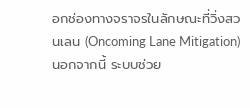อกช่องทางจราจรในลักษณะที่วิ่งสวนเลน (Oncoming Lane Mitigation) นอกจากนี้ ระบบช่วย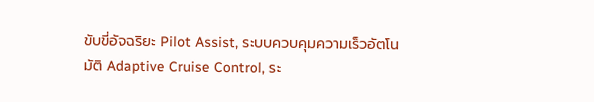ขับขี่อัจฉริยะ Pilot Assist, ระบบควบคุมความเร็วอัตโนมัติ Adaptive Cruise Control, ระ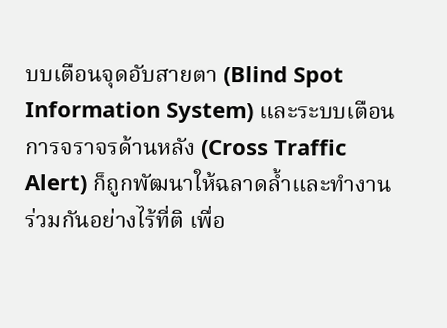บบเตือนจุดอับสายตา (Blind Spot Information System) และระบบเตือนการจราจรด้านหลัง (Cross Traffic Alert) ก็ถูกพัฒนาให้ฉลาดล้ำและทำงานร่วมกันอย่างไร้ที่ติ เพื่อ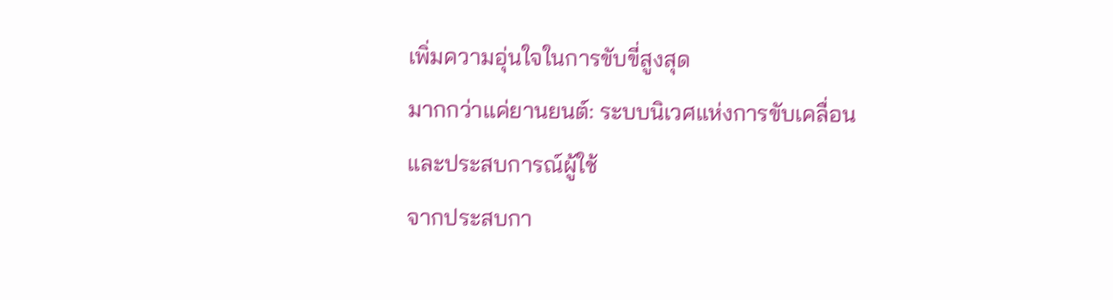เพิ่มความอุ่นใจในการขับขี่สูงสุด
มากกว่าแค่ยานยนต์: ระบบนิเวศแห่งการขับเคลื่อนและประสบการณ์ผู้ใช้
จากประสบกา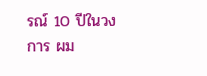รณ์ 10 ปีในวงการ ผม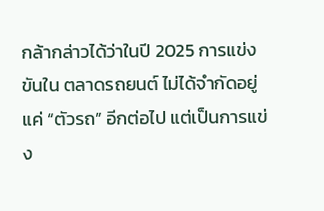กล้ากล่าวได้ว่าในปี 2025 การแข่งขันใน ตลาดรถยนต์ ไม่ได้จำกัดอยู่แค่ “ตัวรถ” อีกต่อไป แต่เป็นการแข่ง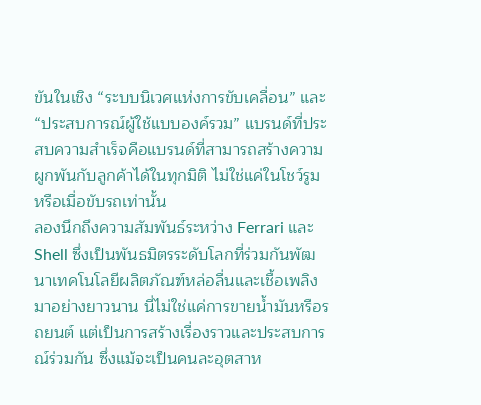ขันในเชิง “ระบบนิเวศแห่งการขับเคลื่อน” และ “ประสบการณ์ผู้ใช้แบบองค์รวม” แบรนด์ที่ประสบความสำเร็จคือแบรนด์ที่สามารถสร้างความผูกพันกับลูกค้าได้ในทุกมิติ ไม่ใช่แค่ในโชว์รูมหรือเมื่อขับรถเท่านั้น
ลองนึกถึงความสัมพันธ์ระหว่าง Ferrari และ Shell ซึ่งเป็นพันธมิตรระดับโลกที่ร่วมกันพัฒนาเทคโนโลยีผลิตภัณฑ์หล่อลื่นและเชื้อเพลิงมาอย่างยาวนาน นี่ไม่ใช่แค่การขายน้ำมันหรือรถยนต์ แต่เป็นการสร้างเรื่องราวและประสบการณ์ร่วมกัน ซึ่งแม้จะเป็นคนละอุตสาห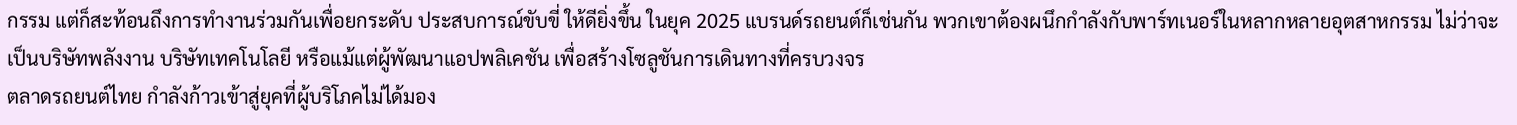กรรม แต่ก็สะท้อนถึงการทำงานร่วมกันเพื่อยกระดับ ประสบการณ์ขับขี่ ให้ดียิ่งขึ้น ในยุค 2025 แบรนด์รถยนต์ก็เช่นกัน พวกเขาต้องผนึกกำลังกับพาร์ทเนอร์ในหลากหลายอุตสาหกรรม ไม่ว่าจะเป็นบริษัทพลังงาน บริษัทเทคโนโลยี หรือแม้แต่ผู้พัฒนาแอปพลิเคชัน เพื่อสร้างโซลูชันการเดินทางที่ครบวงจร
ตลาดรถยนต์ไทย กำลังก้าวเข้าสู่ยุคที่ผู้บริโภคไม่ได้มอง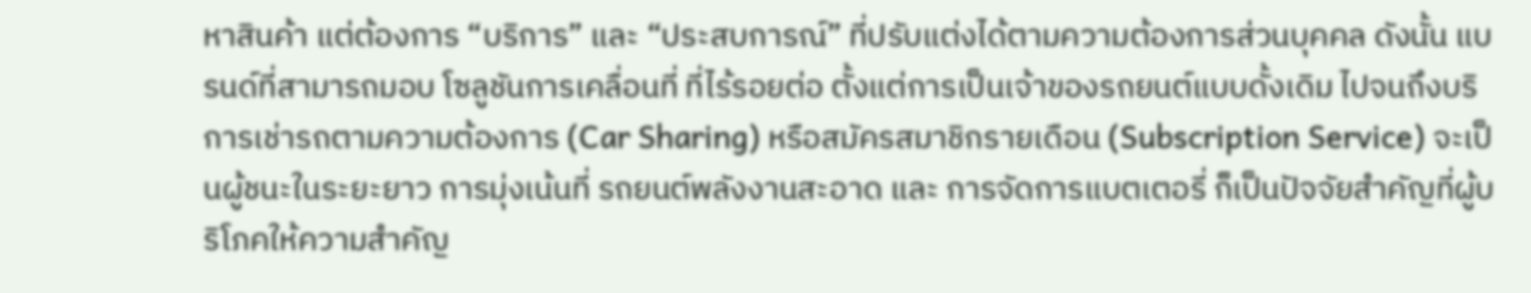หาสินค้า แต่ต้องการ “บริการ” และ “ประสบการณ์” ที่ปรับแต่งได้ตามความต้องการส่วนบุคคล ดังนั้น แบรนด์ที่สามารถมอบ โซลูชันการเคลื่อนที่ ที่ไร้รอยต่อ ตั้งแต่การเป็นเจ้าของรถยนต์แบบดั้งเดิม ไปจนถึงบริการเช่ารถตามความต้องการ (Car Sharing) หรือสมัครสมาชิกรายเดือน (Subscription Service) จะเป็นผู้ชนะในระยะยาว การมุ่งเน้นที่ รถยนต์พลังงานสะอาด และ การจัดการแบตเตอรี่ ก็เป็นปัจจัยสำคัญที่ผู้บริโภคให้ความสำคัญ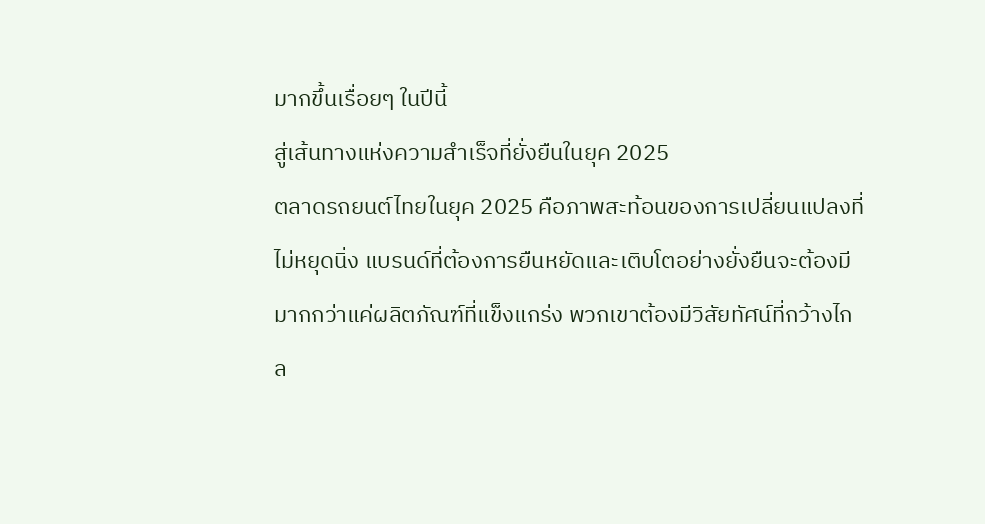มากขึ้นเรื่อยๆ ในปีนี้
สู่เส้นทางแห่งความสำเร็จที่ยั่งยืนในยุค 2025
ตลาดรถยนต์ไทยในยุค 2025 คือภาพสะท้อนของการเปลี่ยนแปลงที่ไม่หยุดนิ่ง แบรนด์ที่ต้องการยืนหยัดและเติบโตอย่างยั่งยืนจะต้องมีมากกว่าแค่ผลิตภัณฑ์ที่แข็งแกร่ง พวกเขาต้องมีวิสัยทัศน์ที่กว้างไกล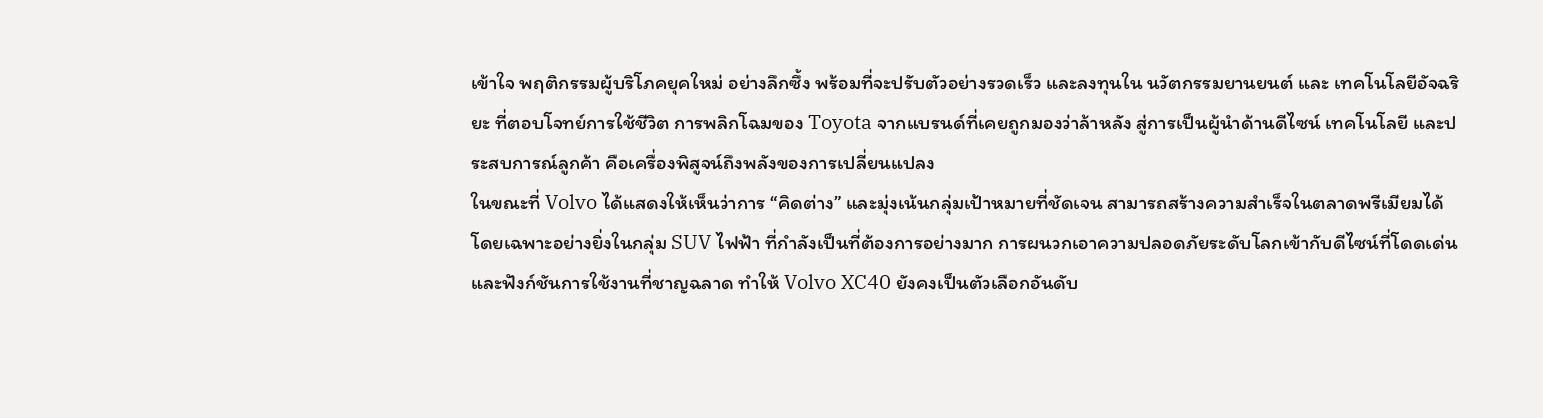เข้าใจ พฤติกรรมผู้บริโภคยุคใหม่ อย่างลึกซึ้ง พร้อมที่จะปรับตัวอย่างรวดเร็ว และลงทุนใน นวัตกรรมยานยนต์ และ เทคโนโลยีอัจฉริยะ ที่ตอบโจทย์การใช้ชีวิต การพลิกโฉมของ Toyota จากแบรนด์ที่เคยถูกมองว่าล้าหลัง สู่การเป็นผู้นำด้านดีไซน์ เทคโนโลยี และประสบการณ์ลูกค้า คือเครื่องพิสูจน์ถึงพลังของการเปลี่ยนแปลง
ในขณะที่ Volvo ได้แสดงให้เห็นว่าการ “คิดต่าง” และมุ่งเน้นกลุ่มเป้าหมายที่ชัดเจน สามารถสร้างความสำเร็จในตลาดพรีเมียมได้ โดยเฉพาะอย่างยิ่งในกลุ่ม SUV ไฟฟ้า ที่กำลังเป็นที่ต้องการอย่างมาก การผนวกเอาความปลอดภัยระดับโลกเข้ากับดีไซน์ที่โดดเด่นและฟังก์ชันการใช้งานที่ชาญฉลาด ทำให้ Volvo XC40 ยังคงเป็นตัวเลือกอันดับ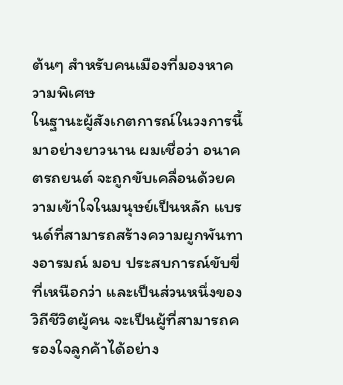ต้นๆ สำหรับคนเมืองที่มองหาความพิเศษ
ในฐานะผู้สังเกตการณ์ในวงการนี้มาอย่างยาวนาน ผมเชื่อว่า อนาคตรถยนต์ จะถูกขับเคลื่อนด้วยความเข้าใจในมนุษย์เป็นหลัก แบรนด์ที่สามารถสร้างความผูกพันทางอารมณ์ มอบ ประสบการณ์ขับขี่ ที่เหนือกว่า และเป็นส่วนหนึ่งของวิถีชีวิตผู้คน จะเป็นผู้ที่สามารถครองใจลูกค้าได้อย่าง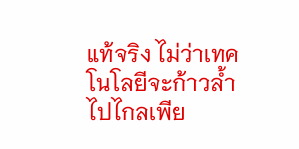แท้จริง ไม่ว่าเทคโนโลยีจะก้าวล้ำไปไกลเพีย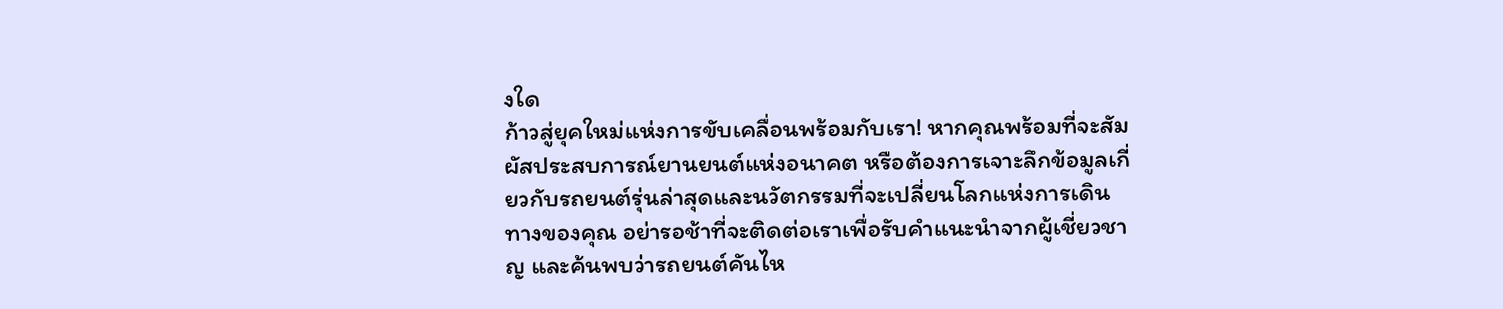งใด
ก้าวสู่ยุคใหม่แห่งการขับเคลื่อนพร้อมกับเรา! หากคุณพร้อมที่จะสัมผัสประสบการณ์ยานยนต์แห่งอนาคต หรือต้องการเจาะลึกข้อมูลเกี่ยวกับรถยนต์รุ่นล่าสุดและนวัตกรรมที่จะเปลี่ยนโลกแห่งการเดินทางของคุณ อย่ารอช้าที่จะติดต่อเราเพื่อรับคำแนะนำจากผู้เชี่ยวชาญ และค้นพบว่ารถยนต์คันไห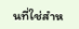นที่ใช่สำห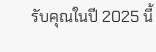รับคุณในปี 2025 นี้